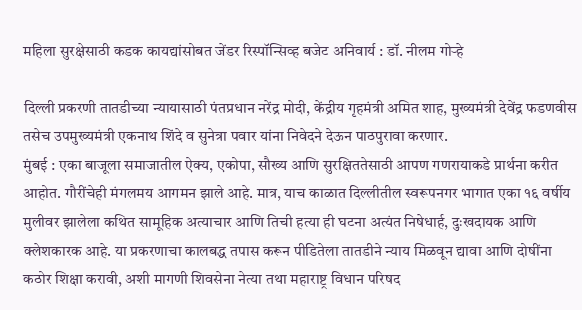महिला सुरक्षेसाठी कडक कायद्यांसोबत जेंडर रिस्पॉन्सिव्ह बजेट अनिवार्य : डॉ. नीलम गोऱ्हे

दिल्ली प्रकरणी तातडीच्या न्यायासाठी पंतप्रधान नरेंद्र मोदी, केंद्रीय गृहमंत्री अमित शाह, मुख्यमंत्री देवेंद्र फडणवीस तसेच उपमुख्यमंत्री एकनाथ शिंदे व सुनेत्रा पवार यांना निवेदने देऊन पाठपुरावा करणार.
मुंबई : एका बाजूला समाजातील ऐक्य, एकोपा, सौख्य आणि सुरक्षिततेसाठी आपण गणरायाकडे प्रार्थना करीत आहोत. गौरींचेही मंगलमय आगमन झाले आहे. मात्र, याच काळात दिल्लीतील स्वरूपनगर भागात एका १६ वर्षीय मुलीवर झालेला कथित सामूहिक अत्याचार आणि तिची हत्या ही घटना अत्यंत निषेधार्ह, दुःखदायक आणि क्लेशकारक आहे. या प्रकरणाचा कालबद्ध तपास करून पीडितेला तातडीने न्याय मिळवून द्यावा आणि दोषींना कठोर शिक्षा करावी, अशी मागणी शिवसेना नेत्या तथा महाराष्ट्र विधान परिषद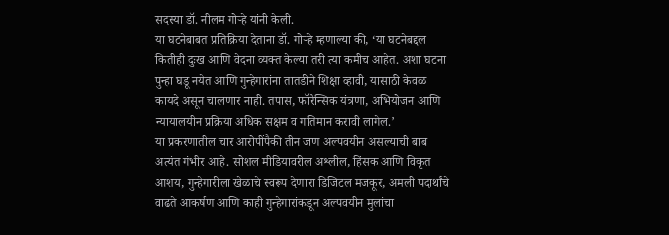सदस्या डॉ. नीलम गोऱ्हे यांनी केली.
या घटनेबाबत प्रतिक्रिया देताना डॉ. गोऱ्हे म्हणाल्या की, ‘या घटनेबद्दल कितीही दुःख आणि वेदना व्यक्त केल्या तरी त्या कमीच आहेत. अशा घटना पुन्हा घडू नयेत आणि गुन्हेगारांना तातडीने शिक्षा व्हावी, यासाठी केवळ कायदे असून चालणार नाही. तपास, फॉरेन्सिक यंत्रणा, अभियोजन आणि न्यायालयीन प्रक्रिया अधिक सक्षम व गतिमान करावी लागेल.’
या प्रकरणातील चार आरोपींपैकी तीन जण अल्पवयीन असल्याची बाब अत्यंत गंभीर आहे. सोशल मीडियावरील अश्लील, हिंसक आणि विकृत आशय, गुन्हेगारीला खेळाचे स्वरूप देणारा डिजिटल मजकूर, अमली पदार्थांचे वाढते आकर्षण आणि काही गुन्हेगारांकडून अल्पवयीन मुलांचा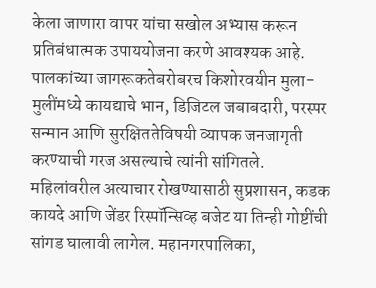केला जाणारा वापर यांचा सखोल अभ्यास करून प्रतिबंधात्मक उपाययोजना करणे आवश्यक आहे. पालकांच्या जागरूकतेबरोबरच किशोरवयीन मुला-मुलींमध्ये कायद्याचे भान, डिजिटल जबाबदारी, परस्पर सन्मान आणि सुरक्षिततेविषयी व्यापक जनजागृती करण्याची गरज असल्याचे त्यांनी सांगितले.
महिलांवरील अत्याचार रोखण्यासाठी सुप्रशासन, कडक कायदे आणि जेंडर रिस्पॉन्सिव्ह बजेट या तिन्ही गोष्टींची सांगड घालावी लागेल. महानगरपालिका,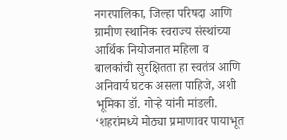नगरपालिका, जिल्हा परिषदा आणि ग्रामीण स्थानिक स्वराज्य संस्थांच्या आर्थिक नियोजनात महिला व बालकांची सुरक्षितता हा स्वतंत्र आणि अनिवार्य घटक असला पाहिजे, अशी भूमिका डॉ. गोऱ्हे यांनी मांडली.
‘शहरांमध्ये मोठ्या प्रमाणावर पायाभूत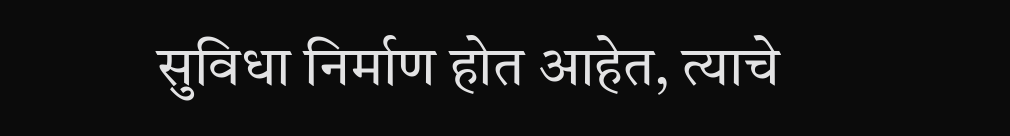सुविधा निर्माण होत आहेत, त्याचे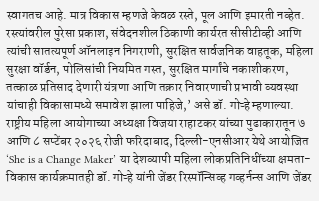स्वागतच आहे. मात्र विकास म्हणजे केवळ रस्ते, पूल आणि इमारती नव्हेत. रस्त्यांवरील पुरेसा प्रकाश, संवेदनशील ठिकाणी कार्यरत सीसीटीव्ही आणि त्यांची सातत्यपूर्ण ऑनलाइन निगराणी, सुरक्षित सार्वजनिक वाहतूक, महिला सुरक्षा वॉर्डन, पोलिसांची नियमित गस्त, सुरक्षित मार्गांचे नकाशीकरण, तत्काळ प्रतिसाद देणारी यंत्रणा आणि तक्रार निवारणाची प्रभावी व्यवस्था यांचाही विकासामध्ये समावेश झाला पाहिजे,’ असे डॉ. गोऱ्हे म्हणाल्या.
राष्ट्रीय महिला आयोगाच्या अध्यक्षा विजया राहाटकर यांच्या पुढाकारातून ७ आणि ८ सप्टेंबर २०२६ रोजी फरिदाबाद, दिल्ली-एनसीआर येथे आयोजित ‘She is a Change Maker’ या देशव्यापी महिला लोकप्रतिनिधींच्या क्षमता-विकास कार्यक्रमातही डॉ. गोऱ्हे यांनी जेंडर रिस्पॉन्सिव्ह गव्हर्नन्स आणि जेंडर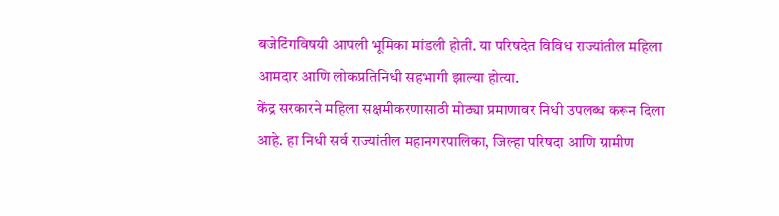बजेटिंगविषयी आपली भूमिका मांडली होती. या परिषदेत विविध राज्यांतील महिला आमदार आणि लोकप्रतिनिधी सहभागी झाल्या होत्या.
केंद्र सरकारने महिला सक्षमीकरणासाठी मोठ्या प्रमाणावर निधी उपलब्ध करून दिला आहे. हा निधी सर्व राज्यांतील महानगरपालिका, जिल्हा परिषदा आणि ग्रामीण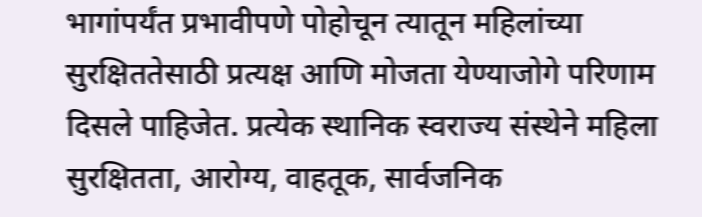भागांपर्यंत प्रभावीपणे पोहोचून त्यातून महिलांच्या सुरक्षिततेसाठी प्रत्यक्ष आणि मोजता येण्याजोगे परिणाम दिसले पाहिजेत. प्रत्येक स्थानिक स्वराज्य संस्थेने महिला सुरक्षितता, आरोग्य, वाहतूक, सार्वजनिक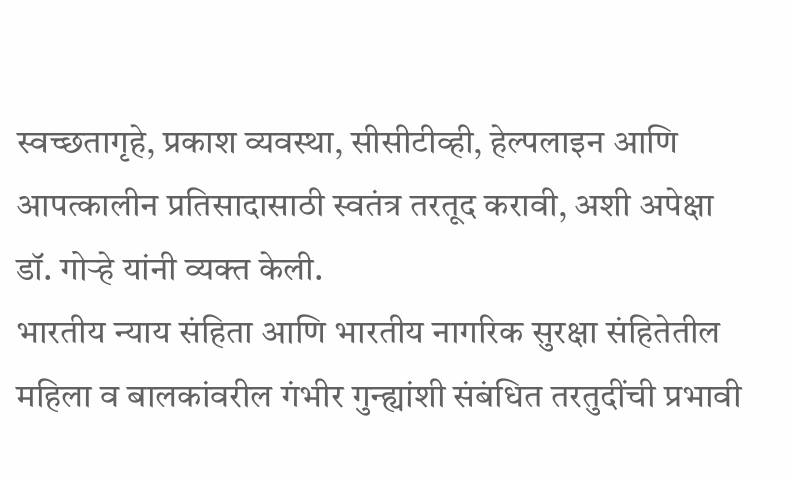स्वच्छतागृहे, प्रकाश व्यवस्था, सीसीटीव्ही, हेल्पलाइन आणि आपत्कालीन प्रतिसादासाठी स्वतंत्र तरतूद करावी, अशी अपेक्षा डॉ. गोऱ्हे यांनी व्यक्त केली.
भारतीय न्याय संहिता आणि भारतीय नागरिक सुरक्षा संहितेतील महिला व बालकांवरील गंभीर गुन्ह्यांशी संबंधित तरतुदींची प्रभावी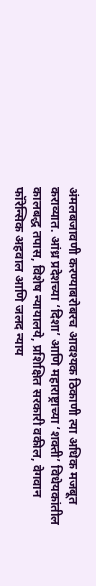अंमलबजावणी करण्याबरोबरच आवश्यक ठिकाणी त्या अधिक मजबूत कराव्यात. आंध्र प्रदेशच्या ‘दिशा’ आणि महाराष्ट्राच्या ‘शक्ती’ विधेयकांतील कालबद्ध तपास, विशेष न्यायालये, प्रशिक्षित सरकारी वकील, वेगवान फॉरेन्सिक अहवाल आणि जलद न्याय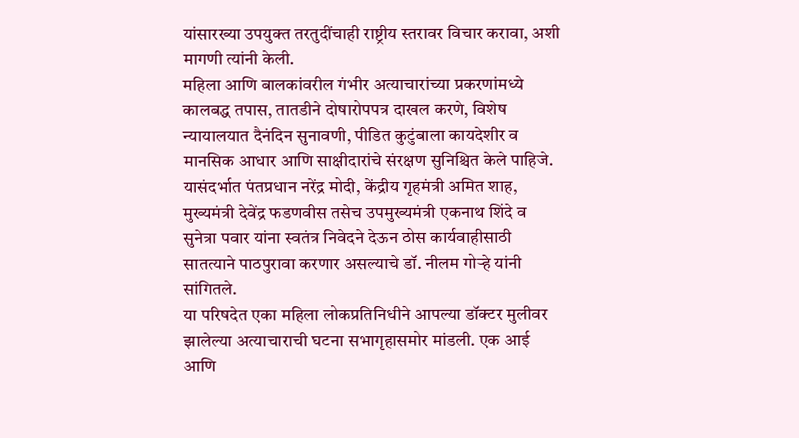यांसारख्या उपयुक्त तरतुदींचाही राष्ट्रीय स्तरावर विचार करावा, अशी मागणी त्यांनी केली.
महिला आणि बालकांवरील गंभीर अत्याचारांच्या प्रकरणांमध्ये कालबद्ध तपास, तातडीने दोषारोपपत्र दाखल करणे, विशेष न्यायालयात दैनंदिन सुनावणी, पीडित कुटुंबाला कायदेशीर व मानसिक आधार आणि साक्षीदारांचे संरक्षण सुनिश्चित केले पाहिजे. यासंदर्भात पंतप्रधान नरेंद्र मोदी, केंद्रीय गृहमंत्री अमित शाह, मुख्यमंत्री देवेंद्र फडणवीस तसेच उपमुख्यमंत्री एकनाथ शिंदे व सुनेत्रा पवार यांना स्वतंत्र निवेदने देऊन ठोस कार्यवाहीसाठी सातत्याने पाठपुरावा करणार असल्याचे डॉ. नीलम गोऱ्हे यांनी सांगितले.
या परिषदेत एका महिला लोकप्रतिनिधीने आपल्या डॉक्टर मुलीवर झालेल्या अत्याचाराची घटना सभागृहासमोर मांडली. एक आई आणि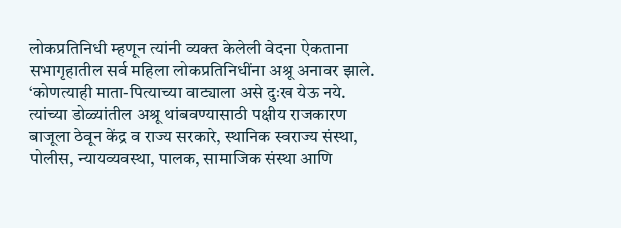लोकप्रतिनिधी म्हणून त्यांनी व्यक्त केलेली वेदना ऐकताना सभागृहातील सर्व महिला लोकप्रतिनिधींना अश्रू अनावर झाले.
‘कोणत्याही माता-पित्याच्या वाट्याला असे दुःख येऊ नये. त्यांच्या डोळ्यांतील अश्रू थांबवण्यासाठी पक्षीय राजकारण बाजूला ठेवून केंद्र व राज्य सरकारे, स्थानिक स्वराज्य संस्था, पोलीस, न्यायव्यवस्था, पालक, सामाजिक संस्था आणि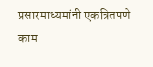प्रसारमाध्यमांनी एकत्रितपणे काम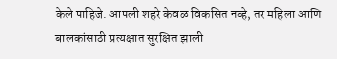केले पाहिजे. आपली शहरे केवळ विकसित नव्हे, तर महिला आणि बालकांसाठी प्रत्यक्षात सुरक्षित झाली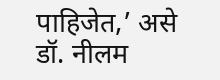पाहिजेत,’ असे डॉ. नीलम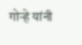गोऱ्हे यांनी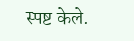स्पष्ट केले.